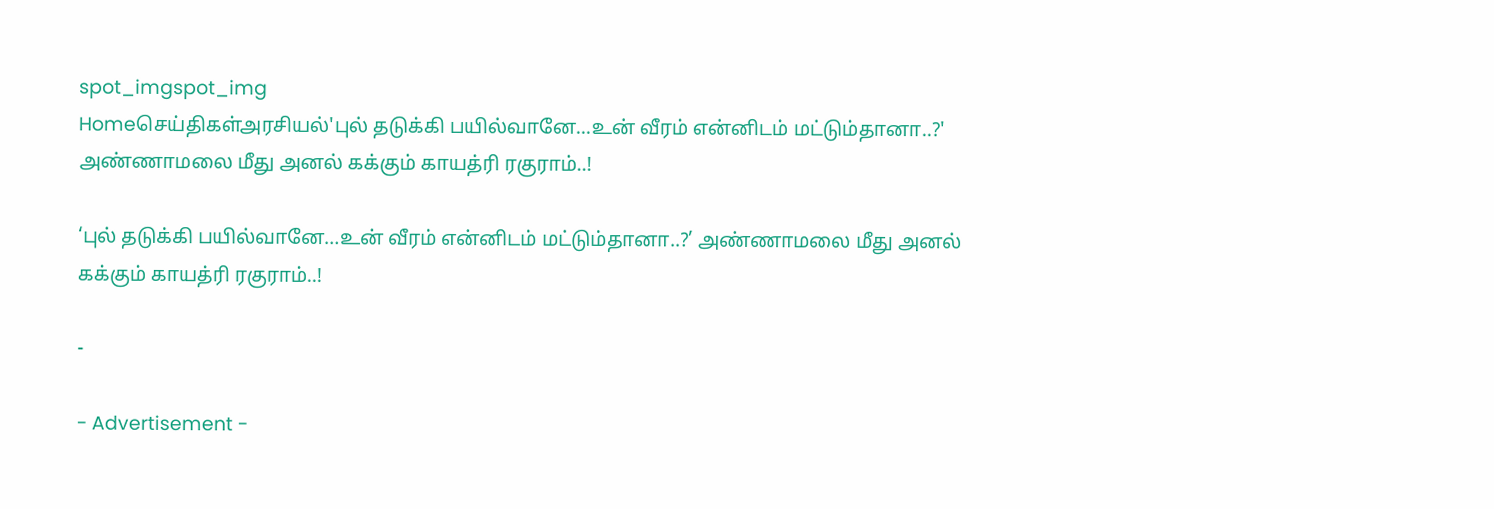spot_imgspot_img
Homeசெய்திகள்அரசியல்'புல் தடுக்கி பயில்வானே...உன் வீரம் என்னிடம் மட்டும்தானா..?' அண்ணாமலை மீது அனல் கக்கும் காயத்ரி ரகுராம்..!

‘புல் தடுக்கி பயில்வானே…உன் வீரம் என்னிடம் மட்டும்தானா..?’ அண்ணாமலை மீது அனல் கக்கும் காயத்ரி ரகுராம்..!

-

- Advertisement -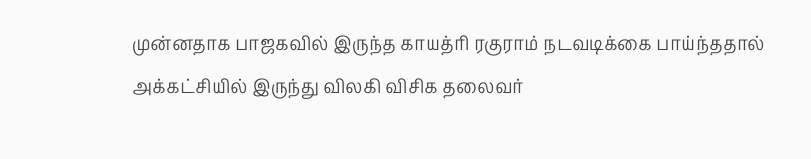முன்னதாக பாஜகவில் இருந்த காயத்ரி ரகுராம் நடவடிக்கை பாய்ந்ததால் அக்கட்சியில் இருந்து விலகி விசிக தலைவர்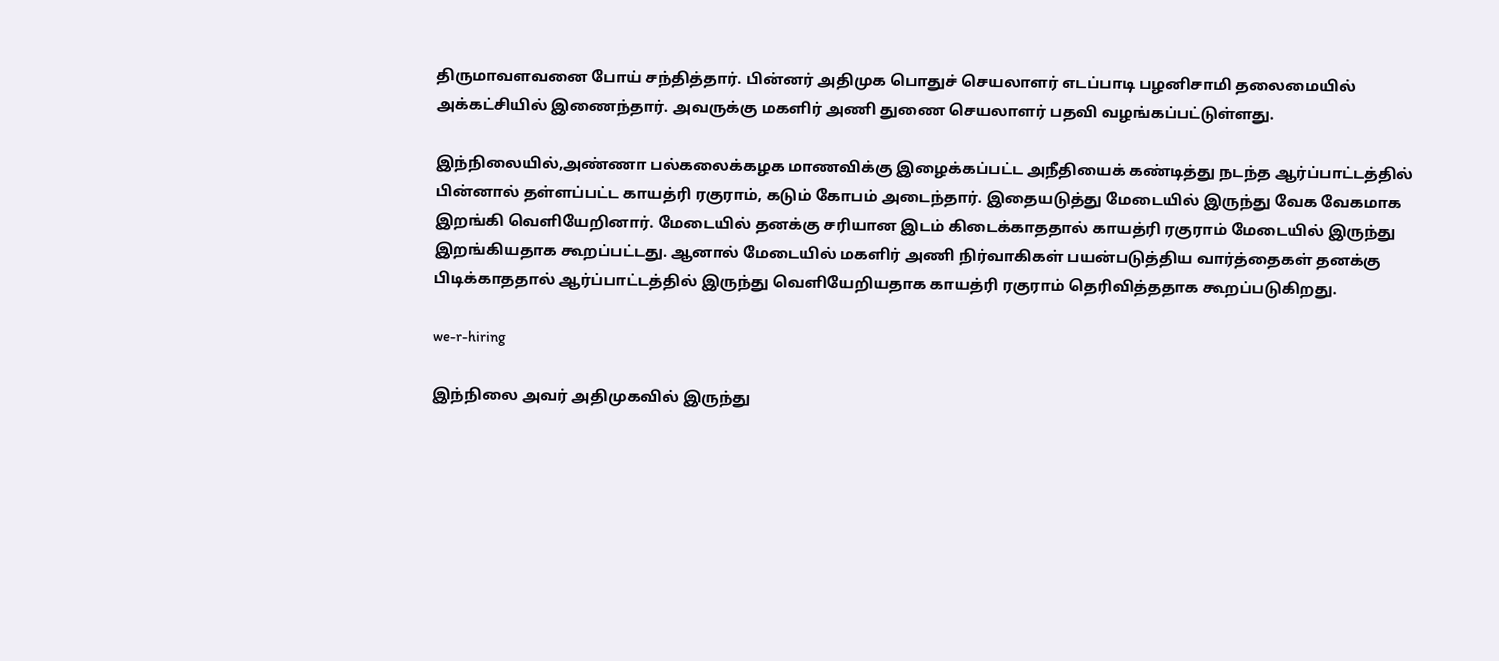திருமாவளவனை போய் சந்தித்தார். பின்னர் அதிமுக பொதுச் செயலாளர் எடப்பாடி பழனிசாமி தலைமையில் அக்கட்சியில் இணைந்தார். அவருக்கு மகளிர் அணி துணை செயலாளர் பதவி வழங்கப்பட்டுள்ளது.

இந்நிலையில்,அண்ணா பல்கலைக்கழக மாணவிக்கு இழைக்கப்பட்ட அநீதியைக் கண்டித்து நடந்த ஆர்ப்பாட்டத்தில் பின்னால் தள்ளப்பட்ட காயத்ரி ரகுராம், கடும் கோபம் அடைந்தார். இதையடுத்து மேடையில் இருந்து வேக வேகமாக இறங்கி வெளியேறினார். மேடையில் தனக்கு சரியான இடம் கிடைக்காததால் காயத்ரி ரகுராம் மேடையில் இருந்து இறங்கியதாக கூறப்பட்டது. ஆனால் மேடையில் மகளிர் அணி நிர்வாகிகள் பயன்படுத்திய வார்த்தைகள் தனக்கு பிடிக்காததால் ஆர்ப்பாட்டத்தில் இருந்து வெளியேறியதாக காயத்ரி ரகுராம் தெரிவித்ததாக கூறப்படுகிறது.

we-r-hiring

இந்நிலை அவர் அதிமுகவில் இருந்து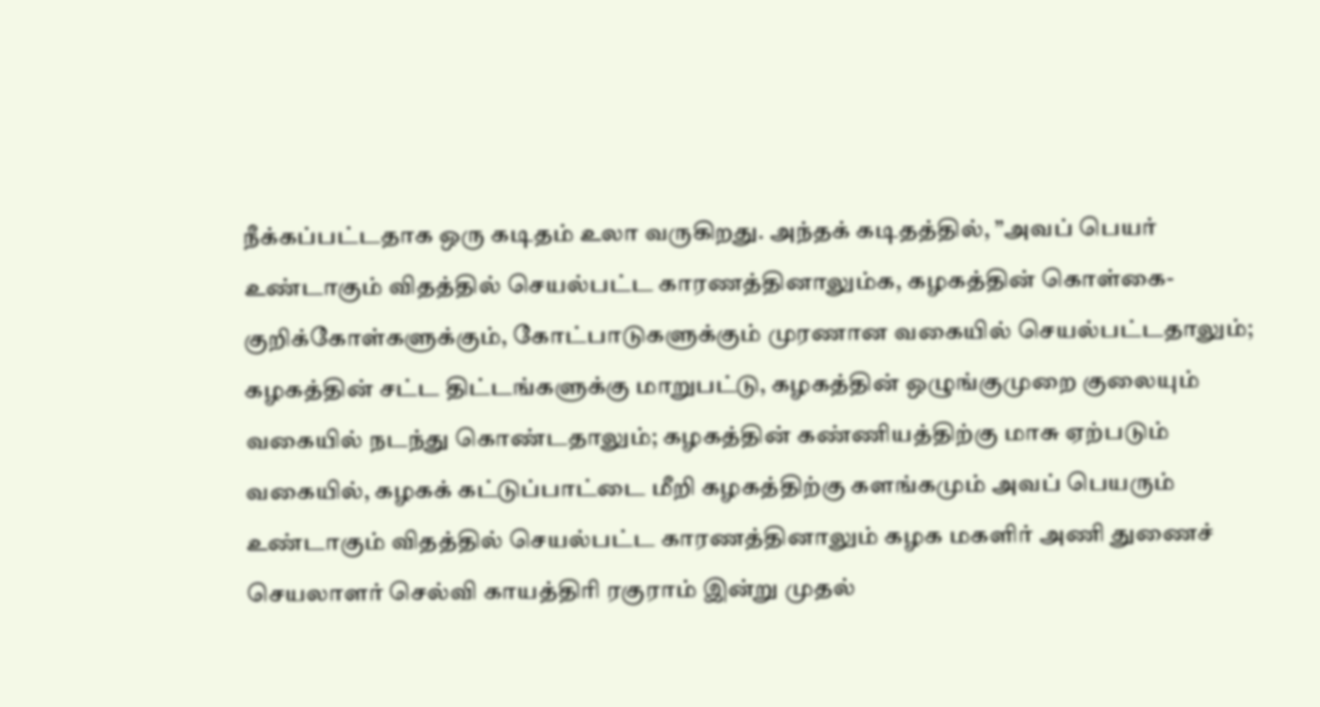நீக்கப்பட்டதாக ஒரு கடிதம் உலா வருகிறது. அந்தக் கடிதத்தில், ”அவப் பெயர் உண்டாகும் விதத்தில் செயல்பட்ட காரணத்தினாலும்க, கழகத்தின் கொள்கை-குறிக்கோள்களுக்கும், கோட்பாடுகளுக்கும் முரணான வகையில் செயல்பட்டதாலும்; கழகத்தின் சட்ட திட்டங்களுக்கு மாறுபட்டு, கழகத்தின் ஒழுங்குமுறை குலையும் வகையில் நடந்து கொண்டதாலும்; கழகத்தின் கண்ணியத்திற்கு மாசு ஏற்படும் வகையில், கழகக் கட்டுப்பாட்டை மீறி கழகத்திற்கு களங்கமும் அவப் பெயரும் உண்டாகும் விதத்தில் செயல்பட்ட காரணத்தினாலும் கழக மகளிர் அணி துணைச் செயலாளர் செல்வி காயத்திரி ரகுராம் இன்று முதல்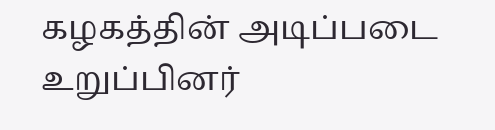கழகத்தின் அடிப்படை உறுப்பினர்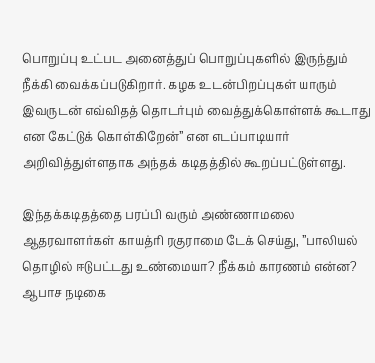பொறுப்பு உட்பட அனைத்துப் பொறுப்புகளில் இருந்தும் நீக்கி வைக்கப்படுகிறார். கழக உடன்பிறப்புகள் யாரும் இவருடன் எவ்விதத் தொடர்பும் வைத்துக்கொள்ளக் கூடாது என கேட்டுக் கொள்கிறேன்” என எடப்பாடியார் அறிவித்துள்ளதாக அந்தக் கடிதத்தில் கூறப்பட்டுள்ளது.

இந்தக்கடிதத்தை பரப்பி வரும் அண்ணாமலை ஆதரவாளர்கள் காயத்ரி ரகுராமை டேக் செய்து, ”பாலியல் தொழில் ஈடுபட்டது உண்மையா? நீக்கம் காரணம் என்ன? ஆபாச நடிகை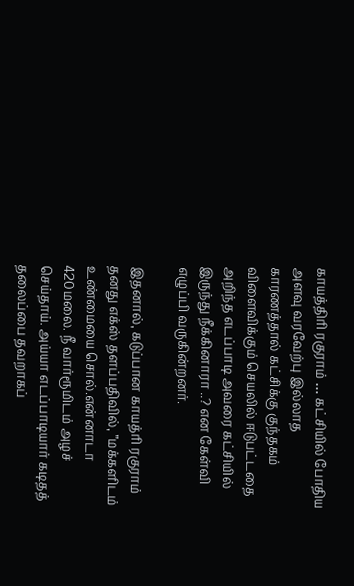காயத்திரி ரகுராம் … கட்சியில் போதிய அளவு வரவேற்பு இல்லாத காரணத்தால் கட்சிக்கு குந்தகம் விளைவிக்கும் செயலில் ஈடுபட்டதை அறிந்த எடப்பாடி அவரை கட்சியில் இருந்து நீக்கினாரா ..? என கேள்வி எழுப்பி வருகின்றனர்.

இதனால், கடுப்பான காயத்ரி ரகுராம் தனது எக்ஸ் தளப்பதிவில், ”மக்களிடம் உண்மையை சொல்.என்னாடா 420மலை. நீ வார்ரூமிடம் அழச் செய்தாய். அய்யா எடப்பாடியார் கடிதத் தலைப்பை தவறாகப்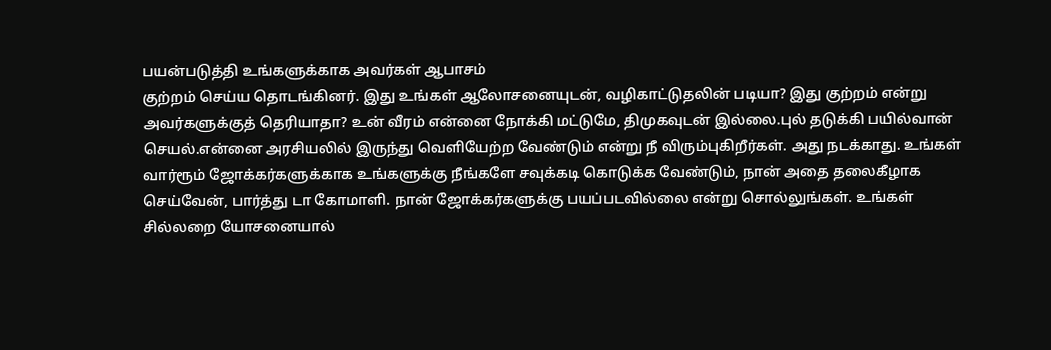பயன்படுத்தி உங்களுக்காக அவர்கள் ஆபாசம்
குற்றம் செய்ய தொடங்கினர். இது உங்கள் ஆலோசனையுடன், வழிகாட்டுதலின் படியா? இது குற்றம் என்று அவர்களுக்குத் தெரியாதா? உன் வீரம் என்னை நோக்கி மட்டுமே, திமுகவுடன் இல்லை.புல் தடுக்கி பயில்வான் செயல்.என்னை அரசியலில் இருந்து வெளியேற்ற வேண்டும் என்று நீ விரும்புகிறீர்கள். அது நடக்காது. உங்கள் வார்ரூம் ஜோக்கர்களுக்காக உங்களுக்கு நீங்களே சவுக்கடி கொடுக்க வேண்டும், நான் அதை தலைகீழாக செய்வேன், பார்த்து டா கோமாளி. நான் ஜோக்கர்களுக்கு பயப்படவில்லை என்று சொல்லுங்கள். உங்கள் சில்லறை யோசனையால்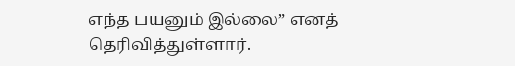எந்த பயனும் இல்லை” எனத் தெரிவித்துள்ளார்.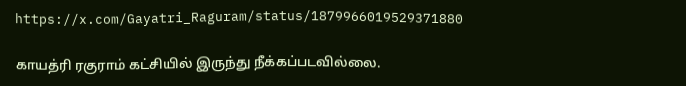https://x.com/Gayatri_Raguram/status/1879966019529371880

காயத்ரி ரகுராம் கட்சியில் இருந்து நீக்கப்படவில்லை.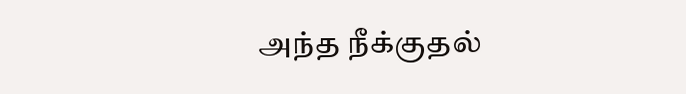அந்த நீக்குதல்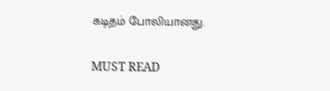கடிதம் போலியானது.

MUST READ